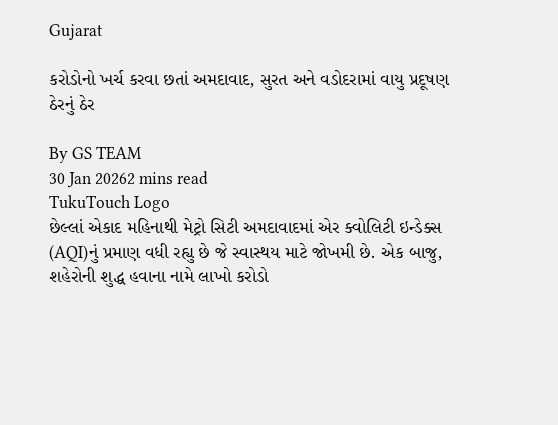Gujarat

કરોડોનો ખર્ચ કરવા છતાં અમદાવાદ, સુરત અને વડોદરામાં વાયુ પ્રદૂષણ ઠેરનું ઠેર

By GS TEAM
30 Jan 20262 mins read
TukuTouch Logo
છેલ્લાં એકાદ મહિનાથી મેટ્રો સિટી અમદાવાદમાં એર ક્વોલિટી ઇન્ડેક્સ (AQI)નું પ્રમાણ વધી રહ્યુ છે જે સ્વાસ્થય માટે જોખમી છે. એક બાજુ, શહેરોની શુદ્ધ હવાના નામે લાખો કરોડો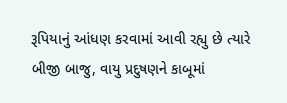રૂપિયાનું આંધણ કરવામાં આવી રહ્યુ છે ત્યારે બીજી બાજુ, વાયુ પ્રદુષણને કાબૂમાં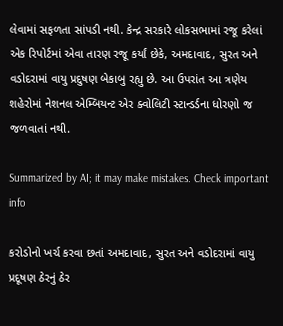લેવામાં સફળતા સાંપડી નથી. કેન્દ્ર સરકારે લોકસભામાં રજૂ કરેલાં એક રિપોર્ટમાં એવા તારણ રજૂ કર્યાં છેકે, અમદાવાદ, સુરત અને વડોદરામાં વાયુ પ્રદુષણ બેકાબુ રહ્યુ છે. આ ઉપરાંત આ ત્રણેય શહેરોમાં નેશનલ એમ્બિયન્ટ એર ક્વોલિટી સ્ટાન્ડર્ડના ધોરણો જ જળવાતાં નથી.

Summarized by AI; it may make mistakes. Check important info

કરોડોનો ખર્ચ કરવા છતાં અમદાવાદ, સુરત અને વડોદરામાં વાયુ પ્રદૂષણ ઠેરનું ઠેર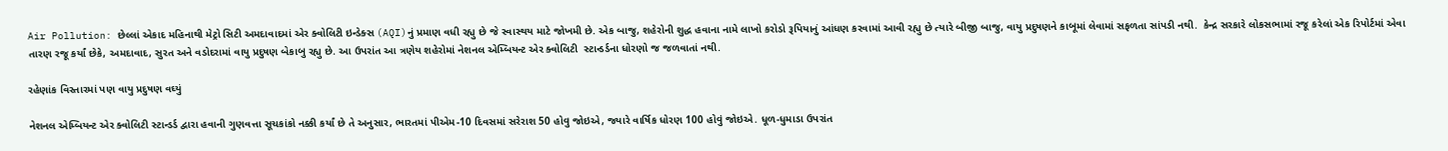Air Pollution: છેલ્લાં એકાદ મહિનાથી મેટ્રો સિટી અમદાવાદમાં એર ક્વોલિટી ઇન્ડેક્સ (AQI)નું પ્રમાણ વધી રહ્યુ છે જે સ્વાસ્થય માટે જોખમી છે. એક બાજુ, શહેરોની શુદ્ધ હવાના નામે લાખો કરોડો રૂપિયાનું આંધણ કરવામાં આવી રહ્યુ છે ત્યારે બીજી બાજુ, વાયુ પ્રદુષણને કાબૂમાં લેવામાં સફળતા સાંપડી નથી.  કેન્દ્ર સરકારે લોકસભામાં રજૂ કરેલાં એક રિપોર્ટમાં એવા તારણ રજૂ કર્યાં છેકે, અમદાવાદ, સુરત અને વડોદરામાં વાયુ પ્રદુષણ બેકાબુ રહ્યુ છે. આ ઉપરાંત આ ત્રણેય શહેરોમાં નેશનલ એમ્બિયન્ટ એર ક્વોલિટી  સ્ટાન્ડર્ડના ધોરણો જ જળવાતાં નથી.

રહેણાંક વિસ્તારમાં પણ વાયુ પ્રદુષણ વઘ્યું

નેશનલ એમ્બિયન્ટ એર ક્વોલિટી સ્ટાન્ડર્ડ દ્વારા હવાની ગુણવત્તા સૂચકાંકો નક્કી કર્યાં છે તે અનુસાર, ભારતમાં પીએમ-10 દિવસમાં સરેરાશ 50 હોવુ જોઇએ, જ્યારે વાર્ષિક ધોરણ 100 હોવું જોઇએ. ધૂળ-ધુમાડા ઉપરાંત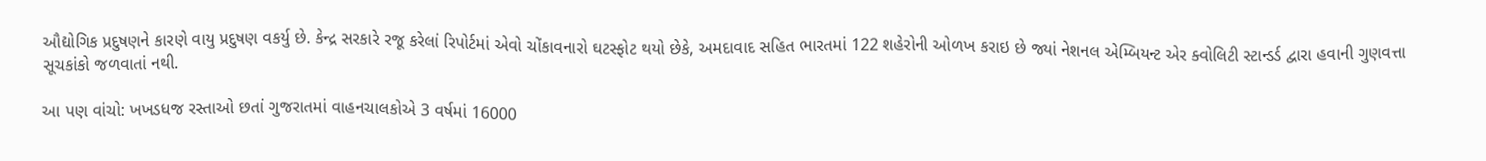ઔદ્યોગિક પ્રદુષણને કારણે વાયુ પ્રદુષણ વકર્યુ છે. કેન્દ્ર સરકારે રજૂ કરેલાં રિપોર્ટમાં એવો ચોંકાવનારો ઘટસ્ફોટ થયો છેકે, અમદાવાદ સહિત ભારતમાં 122 શહેરોની ઓળખ કરાઇ છે જ્યાં નેશનલ એમ્બિયન્ટ એર ક્વોલિટી સ્ટાન્ડર્ડ દ્વારા હવાની ગુણવત્તા સૂચકાંકો જળવાતાં નથી.

આ પણ વાંચો: ખખડધજ રસ્તાઓ છતાં ગુજરાતમાં વાહનચાલકોએ 3 વર્ષમાં 16000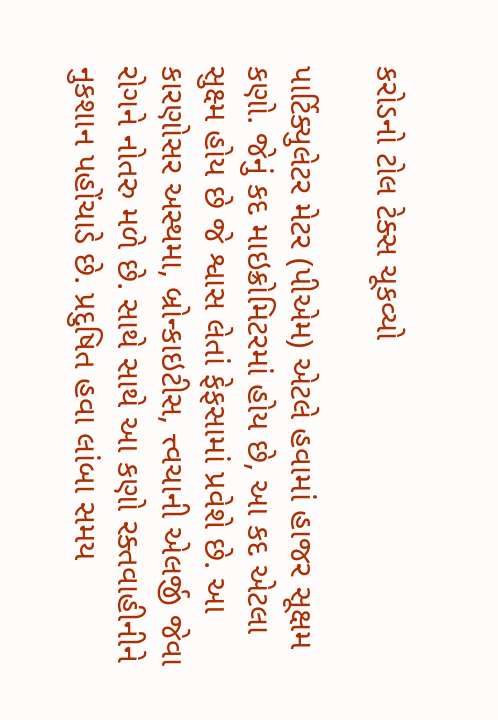કરોડનો ટોલ ટેક્સ ચૂકવ્યો

પાર્ટિક્યુલેટર મેટર (પીએમ) એટલે હવામાં હાજર સૂક્ષમ કણો. જેનું કદ માઇક્રોમિટરમાં હોય છે, આ કદ એટલા સુક્ષ્મ હોય છે જે શ્વાસ લેતાં ફેફસામાં પ્રવેશે છે. આ કારણોસર અસ્થમા, બ્રોન્કાઇટીસ, ત્ત્વચાની એલર્જી જેવા રોગને નોતરુ મળે છે. સાથે સાથે આ કણો રક્તવાહીનીને નુકશાન પહોંચાડે છે. પ્રદુષિત હવા લાંબા સમય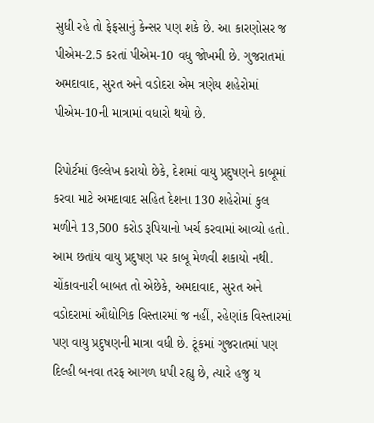સુધી રહે તો ફેફસાનું કેન્સર પણ શકે છે. આ કારણોસર જ પીએમ-2.5 કરતાં પીએમ-10 વધુ જોખમી છે. ગુજરાતમાં અમદાવાદ, સુરત અને વડોદરા એમ ત્રણેય શહેરોમાં પીએમ-10ની માત્રામાં વધારો થયો છે.

રિપોર્ટમાં ઉલ્લેખ કરાયો છેકે, દેશમાં વાયુ પ્રદુષણને કાબૂમાં કરવા માટે અમદાવાદ સહિત દેશના 130 શહેરોમાં કુલ મળીને 13,500 કરોડ રૂપિયાનો ખર્ચ કરવામાં આવ્યો હતો. આમ છતાંય વાયુ પ્રદુષણ પર કાબૂ મેળવી શકાયો નથી. ચોંકાવનારી બાબત તો એછેકે, અમદાવાદ, સુરત અને વડોદરામાં ઔદ્યોગિક વિસ્તારમાં જ નહીં, રહેણાંક વિસ્તારમાં પણ વાયુ પ્રદુષણની માત્રા વધી છે. ટૂંકમાં ગુજરાતમાં પણ દિલ્હી બનવા તરફ આગળ ધપી રહ્યુ છે, ત્યારે હજુ ય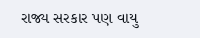રાજ્ય સરકાર પણ વાયુ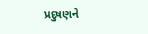પ્રદુષણને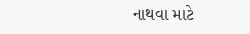નાથવા માટે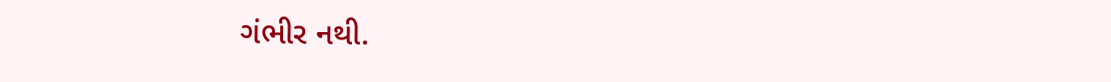ગંભીર નથી.